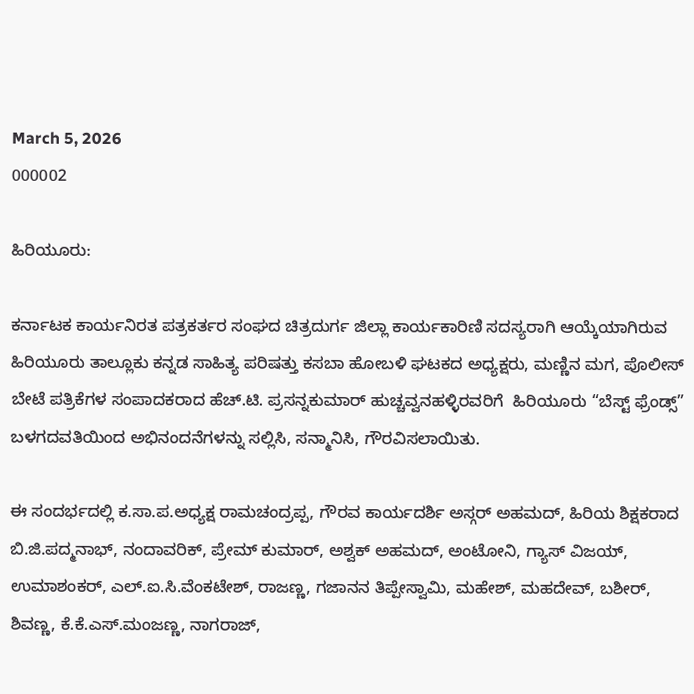March 5, 2026
000002

ಹಿರಿಯೂರು:

ಕರ್ನಾಟಕ ಕಾರ್ಯನಿರತ ಪತ್ರಕರ್ತರ ಸಂಘದ ಚಿತ್ರದುರ್ಗ ಜಿಲ್ಲಾ ಕಾರ್ಯಕಾರಿಣಿ ಸದಸ್ಯರಾಗಿ ಆಯ್ಕೆಯಾಗಿರುವ ಹಿರಿಯೂರು ತಾಲ್ಲೂಕು ಕನ್ನಡ ಸಾಹಿತ್ಯ ಪರಿಷತ್ತು ಕಸಬಾ ಹೋಬಳಿ ಘಟಕದ ಅಧ್ಯಕ್ಷರು, ಮಣ್ಣಿನ ಮಗ, ಪೊಲೀಸ್ ಬೇಟೆ ಪತ್ರಿಕೆಗಳ ಸಂಪಾದಕರಾದ ಹೆಚ್.ಟಿ. ಪ್ರಸನ್ನಕುಮಾರ್ ಹುಚ್ಚವ್ವನಹಳ್ಳಿರವರಿಗೆ  ಹಿರಿಯೂರು “ಬೆಸ್ಟ್ ಫ್ರೆಂಡ್ಸ್” ಬಳಗದವತಿಯಿಂದ ಅಭಿನಂದನೆಗಳನ್ನು ಸಲ್ಲಿಸಿ, ಸನ್ಮಾನಿಸಿ, ಗೌರವಿಸಲಾಯಿತು.

ಈ ಸಂದರ್ಭದಲ್ಲಿ ಕ.ಸಾ.ಪ.ಅಧ್ಯಕ್ಷ ರಾಮಚಂದ್ರಪ್ಪ, ಗೌರವ ಕಾರ್ಯದರ್ಶಿ ಅಸ್ಗರ್ ಅಹಮದ್, ಹಿರಿಯ ಶಿಕ್ಷಕರಾದ ಬಿ.ಜಿ.ಪದ್ಮನಾಭ್, ನಂದಾವರಿಕ್, ಪ್ರೇಮ್ ಕುಮಾರ್, ಅಶ್ವಕ್ ಅಹಮದ್, ಅಂಟೋನಿ, ಗ್ಯಾಸ್ ವಿಜಯ್, ಉಮಾಶಂಕರ್, ಎಲ್.ಐ.ಸಿ.ವೆಂಕಟೇಶ್, ರಾಜಣ್ಣ, ಗಜಾನನ ತಿಪ್ಪೇಸ್ವಾಮಿ, ಮಹೇಶ್, ಮಹದೇವ್, ಬಶೀರ್, ಶಿವಣ್ಣ, ಕೆ.ಕೆ.ಎಸ್.ಮಂಜಣ್ಣ, ನಾಗರಾಜ್,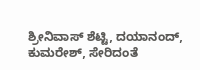ಶ್ರೀನಿವಾಸ್ ಶೆಟ್ಟಿ, ದಯಾನಂದ್, ಕುಮರೇಶ್, ಸೇರಿದಂತೆ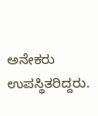ಅನೇಕರು ಉಪಸ್ಥಿತರಿದ್ದರು.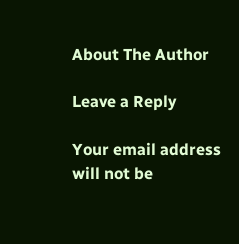About The Author

Leave a Reply

Your email address will not be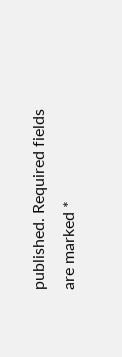published. Required fields are marked *